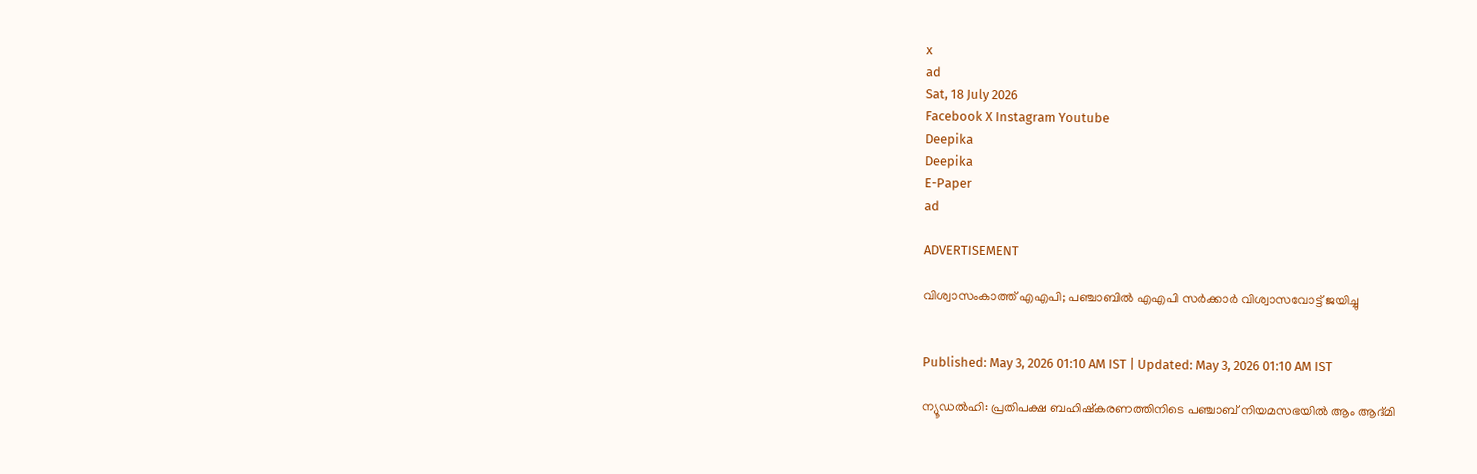x
ad
Sat, 18 July 2026
Facebook X Instagram Youtube
Deepika
Deepika
E-Paper
ad

ADVERTISEMENT

വിശ്വാസംകാത്ത് എഎപി; പഞ്ചാബിൽ എഎപി സർക്കാർ വിശ്വാസവോട്ട് ജയിച്ചു


Published: May 3, 2026 01:10 AM IST | Updated: May 3, 2026 01:10 AM IST

ന്യൂഡൽഹി: പ്രതിപക്ഷ ബഹിഷ്കരണത്തിനിടെ പഞ്ചാബ് നിയമസഭയിൽ ആം ആദ്മി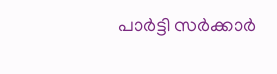പാർട്ടി സർക്കാർ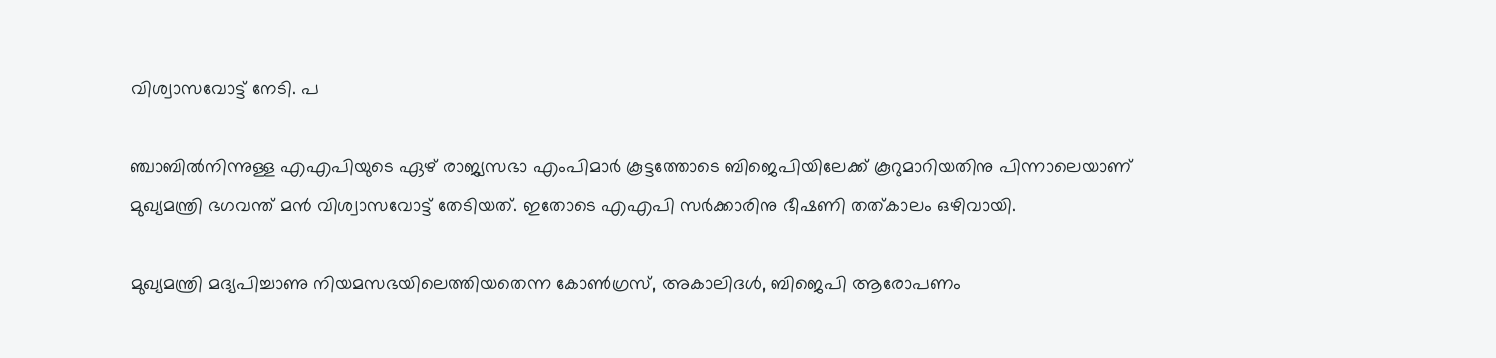വിശ്വാസവോട്ട് നേടി. പ

ഞ്ചാബിൽനിന്നുള്ള എഎപിയുടെ ഏഴ് രാജ്യസഭാ എംപിമാർ കൂട്ടത്തോടെ ബിജെപിയിലേക്ക് കൂറുമാറിയതിനു പിന്നാലെയാണ് മുഖ്യമന്ത്രി ഭഗവന്ത് മൻ വിശ്വാസവോട്ട് തേടിയത്. ഇതോടെ എഎപി സർക്കാരിനു ഭീഷണി തത്കാലം ഒഴിവായി.

മുഖ്യമന്ത്രി മദ്യപിച്ചാണു നിയമസഭയിലെത്തിയതെന്ന കോണ്‍ഗ്രസ്, അകാലിദൾ, ബിജെപി ആരോപണം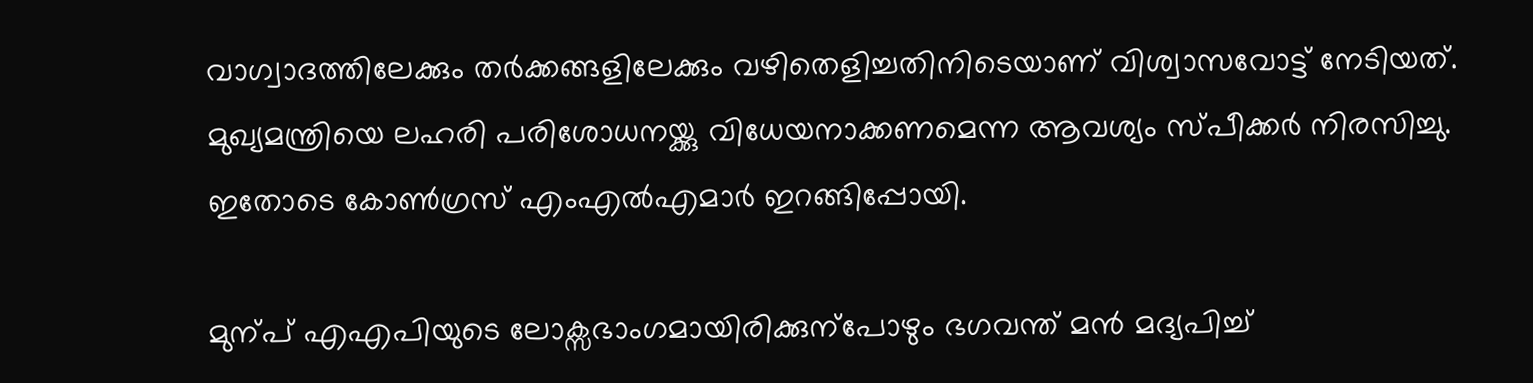വാഗ്വാദത്തിലേക്കും തർക്കങ്ങളിലേക്കും വഴിതെളിച്ചതിനിടെയാണ് വിശ്വാസവോട്ട് നേടിയത്. മുഖ്യമന്ത്രിയെ ലഹരി പരിശോധനയ്ക്കു വിധേയനാക്കണമെന്ന ആവശ്യം സ്പീക്കർ നിരസിച്ചു. ഇതോടെ കോണ്‍ഗ്രസ് എംഎൽഎമാർ ഇറങ്ങിപ്പോയി.

മുന്പ് എഎപിയുടെ ലോക്സഭാംഗമായിരിക്കുന്പോഴും ഭഗവന്ത് മൻ മദ്യപിച്ച്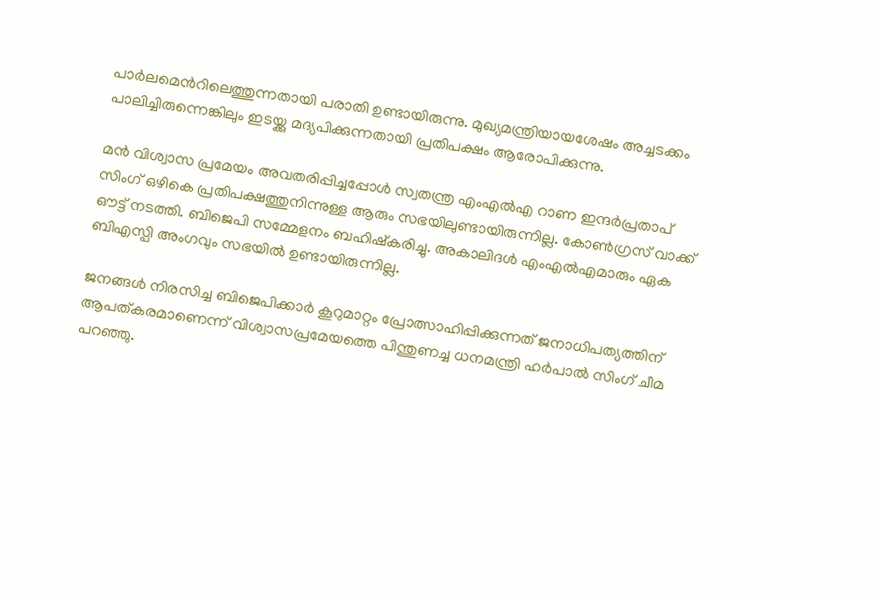പാർലമെന്‍റിലെത്തുന്നതായി പരാതി ഉണ്ടായിരുന്നു. മുഖ്യമന്ത്രിയായശേഷം അച്ചടക്കം പാലിച്ചിരുന്നെങ്കിലും ഇടയ്ക്കു മദ്യപിക്കുന്നതായി പ്രതിപക്ഷം ആരോപിക്കുന്നു.

മൻ വിശ്വാസ പ്രമേയം അവതരിപ്പിച്ചപ്പോൾ സ്വതന്ത്ര എംഎൽഎ റാണ ഇന്ദർപ്രതാപ് സിംഗ് ഒഴികെ പ്രതിപക്ഷത്തുനിന്നുള്ള ആരും സഭയിലുണ്ടായിരുന്നില്ല. കോണ്‍ഗ്രസ് വാക്ക് ഔട്ട് നടത്തി. ബിജെപി സമ്മേളനം ബഹിഷ്കരിച്ചു. അകാലിദൾ എംഎൽഎമാരും ഏക ബിഎസ്പി അംഗവും സഭയിൽ ഉണ്ടായിരുന്നില്ല.

ജനങ്ങൾ നിരസിച്ച ബിജെപിക്കാർ കൂറുമാറ്റം പ്രോത്സാഹിപ്പിക്കുന്നത് ജനാധിപത്യത്തിന് ആപത്കരമാണെന്ന് വിശ്വാസപ്രമേയത്തെ പിന്തുണച്ച ധനമന്ത്രി ഹർപാൽ സിംഗ് ചീമ പറഞ്ഞു.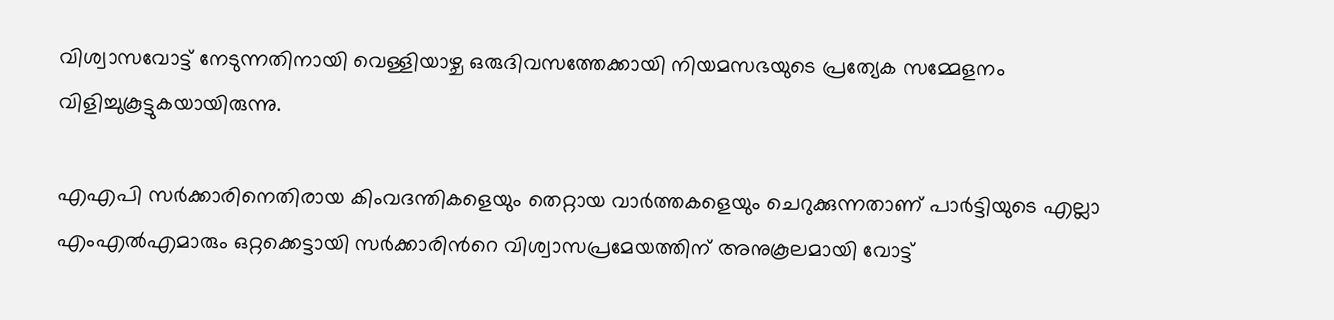വിശ്വാസവോട്ട് നേടുന്നതിനായി വെള്ളിയാഴ്ച ഒരുദിവസത്തേക്കായി നിയമസഭയുടെ പ്രത്യേക സമ്മേളനം വിളിച്ചുകൂട്ടുകയായിരുന്നു.

എഎപി സർക്കാരിനെതിരായ കിംവദന്തികളെയും തെറ്റായ വാർത്തകളെയും ചെറുക്കുന്നതാണ് പാർട്ടിയുടെ എല്ലാ എംഎൽഎമാരും ഒറ്റക്കെട്ടായി സർക്കാരിന്‍റെ വിശ്വാസപ്രമേയത്തിന് അനുകൂലമായി വോട്ട്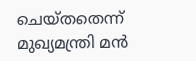ചെയ്തതെന്ന് മുഖ്യമന്ത്രി മൻ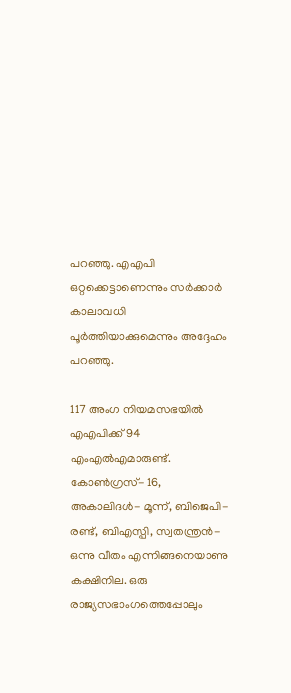പറഞ്ഞു. എഎപി ഒറ്റക്കെട്ടാണെന്നും സർക്കാർ കാലാവധി പൂർത്തിയാക്കുമെന്നും അദ്ദേഹം പറഞ്ഞു.

117 അംഗ നിയമസഭയിൽ എഎപിക്ക് 94 എംഎൽഎമാരുണ്ട്. കോണ്‍ഗ്രസ്- 16, അകാലിദൾ- മൂന്ന്, ബിജെപി- രണ്ട്, ബിഎസ്പി, സ്വതന്ത്രൻ- ഒന്നു വീതം എന്നിങ്ങനെയാണു കക്ഷിനില. ഒരു രാജ്യസഭാംഗത്തെപ്പോലും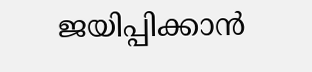ജയിപ്പിക്കാൻ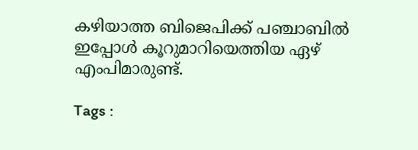കഴിയാത്ത ബിജെപിക്ക് പഞ്ചാബിൽ ഇപ്പോൾ കൂറുമാറിയെത്തിയ ഏഴ് എംപിമാരുണ്ട്.

Tags :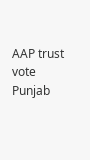AAP trust vote Punjab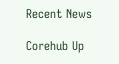Recent News

Corehub Up